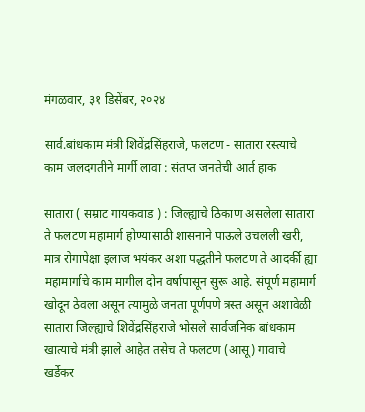मंगळवार, ३१ डिसेंबर, २०२४

सार्व.बांधकाम मंत्री शिवेंद्रसिंहराजे, फलटण - सातारा रस्त्याचे काम जलदगतीने मार्गी लावा : संतप्त जनतेची आर्त हाक

सातारा ( सम्राट गायकवाड ) : जिल्ह्याचे ठिकाण असलेला सातारा ते फलटण महामार्ग होण्यासाठी शासनाने पाऊले उचलली खरी,  मात्र रोगापेक्षा इलाज भयंकर अशा पद्धतीने फलटण ते आदर्की ह्या महामार्गाचे काम मागील दोन वर्षापासून सुरू आहे. संपूर्ण महामार्ग खोदून ठेवला असून त्यामुळे जनता पूर्णपणे त्रस्त असून अशावेळी सातारा जिल्ह्याचे शिवेंद्रसिंहराजे भोसले सार्वजनिक बांधकाम खात्याचे मंत्री झाले आहेत तसेच ते फलटण (आसू) गावाचे खर्डेकर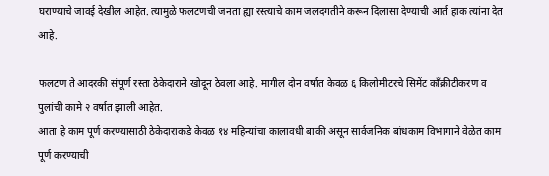घराण्याचे जावई देखील आहेत. त्यामुळे फलटणची जनता ह्या रस्त्याचे काम जलदगतीने करून दिलासा देण्याची आर्त हाक त्यांना देत आहे.

फलटण ते आदरकी संपूर्ण रस्ता ठेकेदाराने खोदून ठेवला आहे. मागील दोन वर्षात केवळ ६ किलोमीटरचे सिमेंट काँक्रीटीकरण व पुलांची कामे २ वर्षात झाली आहेत.
आता हे काम पूर्ण करण्यासाठी ठेकेदाराकडे केवळ १४ महिन्यांचा कालावधी बाकी असून सार्वजनिक बांधकाम विभागाने वेळेत काम पूर्ण करण्याची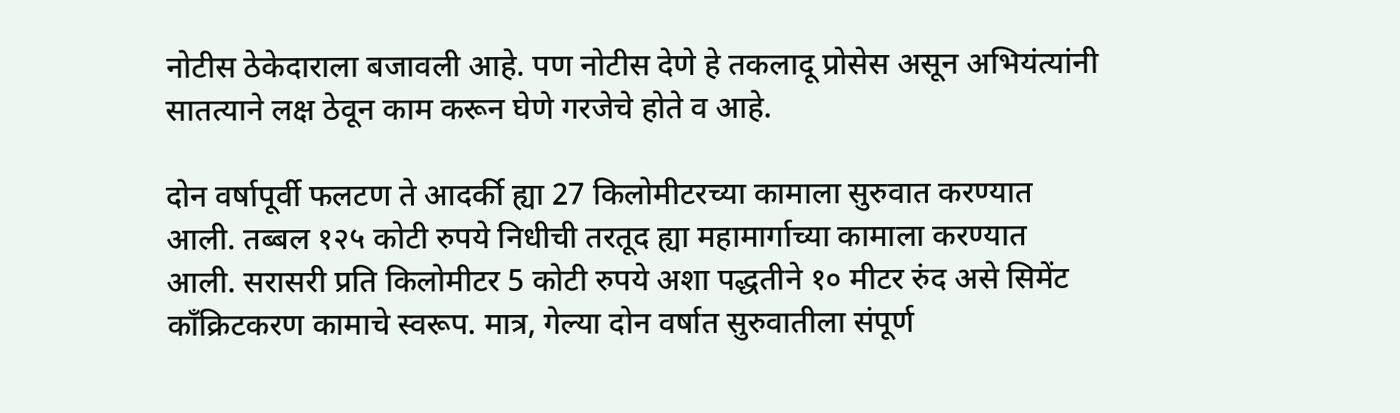नोटीस ठेकेदाराला बजावली आहे. पण नोटीस देणे हे तकलादू प्रोसेस असून अभियंत्यांनी सातत्याने लक्ष ठेवून काम करून घेणे गरजेचे होते व आहे.

दोन वर्षापूर्वी फलटण ते आदर्की ह्या 27 किलोमीटरच्या कामाला सुरुवात करण्यात आली. तब्बल १२५ कोटी रुपये निधीची तरतूद ह्या महामार्गाच्या कामाला करण्यात आली. सरासरी प्रति किलोमीटर 5 कोटी रुपये अशा पद्धतीने १० मीटर रुंद असे सिमेंट काँक्रिटकरण कामाचे स्वरूप. मात्र, गेल्या दोन वर्षात सुरुवातीला संपूर्ण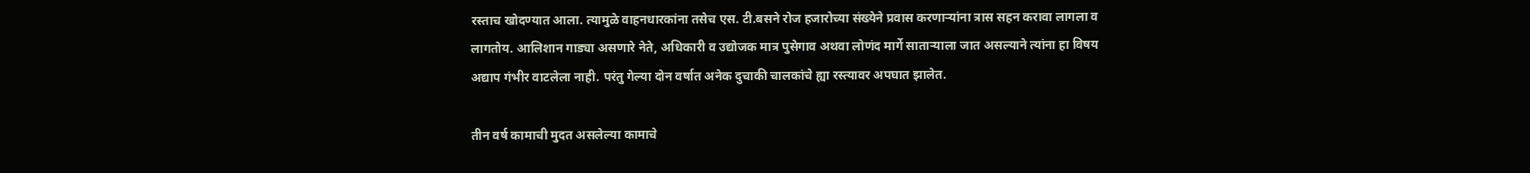रस्ताच खोदण्यात आला. त्यामुळे वाहनधारकांना तसेच एस. टी.बसने रोज हजारोच्या संख्येने प्रवास करणाऱ्यांना त्रास सहन करावा लागला व लागतोय. आलिशान गाड्या असणारे नेते, अधिकारी व उद्योजक मात्र पुसेगाव अथवा लोणंद मार्गे साताऱ्याला जात असल्याने त्यांना हा विषय अद्याप गंभीर वाटलेला नाही. परंतु गेल्या दोन वर्षात अनेक दुचाकी चालकांचे ह्या रस्त्यावर अपघात झालेत.

तीन वर्ष कामाची मुदत असलेल्या कामाचे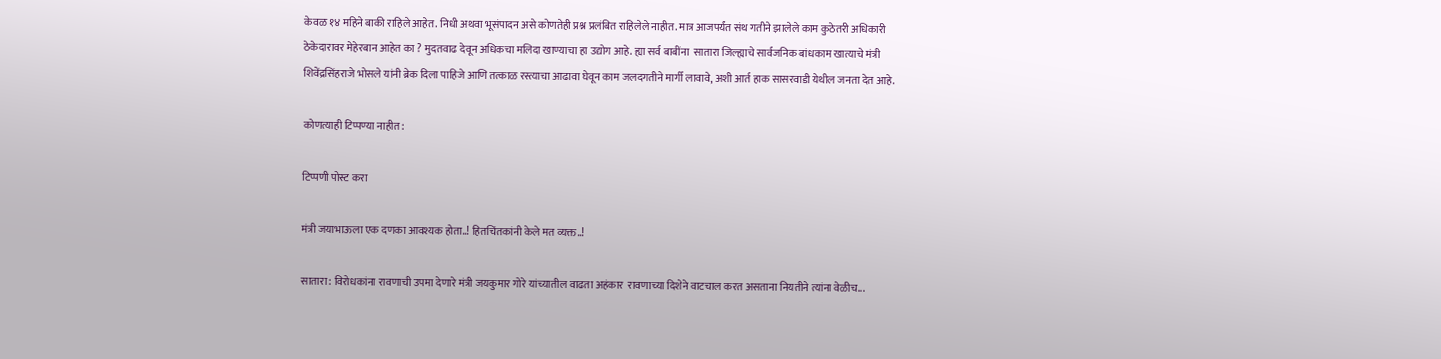केवळ १४ महिने बाकी राहिले आहेत. निधी अथवा भूसंपादन असे कोणतेही प्रश्न प्रलंबित राहिलेले नाहीत. मात्र आजपर्यंत संथ गतीने झालेले काम कुठेतरी अधिकारी ठेकेदारावर मेहेरबान आहेत का ? मुदतवाढ देवून अधिकचा मलिदा खाण्याचा हा उद्योग आहे. ह्या सर्व बाबींना  सातारा जिल्ह्याचे सार्वजनिक बांधकाम खात्याचे मंत्री शिवेंद्रसिंहराजे भोसले यांनी ब्रेक दिला पाहिजे आणि तत्काळ रस्त्याचा आढावा घेवून काम जलदगतीने मार्गी लावावे, अशी आर्त हाक सासरवाडी येथील जनता देत आहे.

कोणत्याही टिप्पण्‍या नाहीत:

टिप्पणी पोस्ट करा

मंत्री जयाभाऊला एक दणका आवश्यक होता..! हितचिंतकांनी केले मत व्यक्त..!

सातारा: विरोधकांना रावणाची उपमा देणारे मंत्री जयकुमार गोरे यांच्यातील वाढता अहंकार  रावणाच्या दिशेने वाटचाल करत असताना नियतीने त्यांना वेळीच...